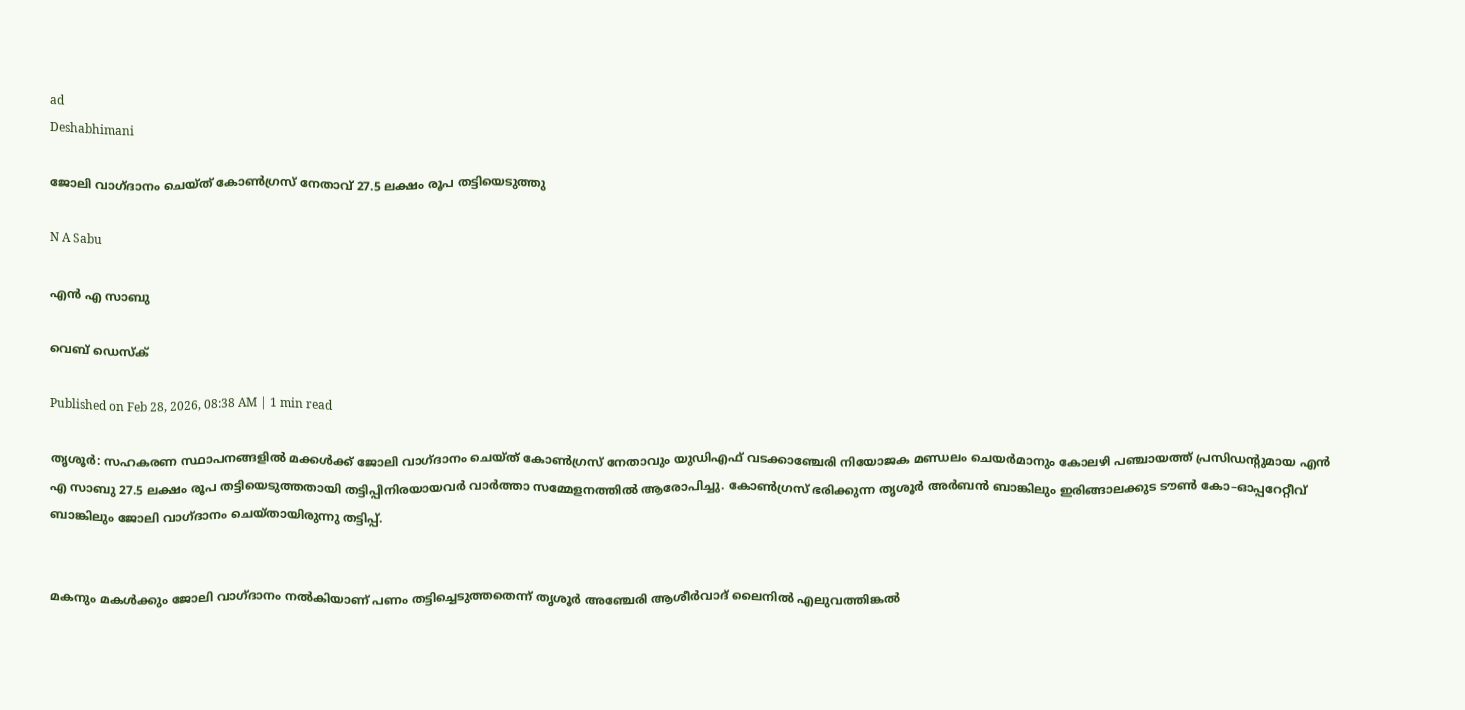ad
Deshabhimani

ജോലി വാഗ്‌ദാനം ചെയ്ത് കോൺഗ്രസ്‌ നേതാവ്‌ 27.5 ലക്ഷം രൂപ തട്ടിയെടുത്തു

N A Sabu

എൻ എ സാബു

വെബ് ഡെസ്ക്

Published on Feb 28, 2026, 08:38 AM | 1 min read

തൃശൂർ: സഹകരണ സ്ഥാപനങ്ങളിൽ മക്കൾക്ക്‌ ജോലി വാഗ്‌ദാനം ചെയ്‌ത്‌ കോൺഗ്രസ്‌ നേതാവും യുഡിഎഫ്‌ വടക്കാഞ്ചേരി നിയോജക മണ്ഡലം ചെയർമാനും കോലഴി പഞ്ചായത്ത്‌ പ്രസിഡന്റുമായ എൻ എ സാബു 27.5 ലക്ഷം രൂപ തട്ടിയെടുത്തതായി തട്ടിപ്പിനിരയായവർ വാർത്താ സമ്മേളനത്തിൽ ആരോപിച്ചു. കോൺഗ്രസ്‌ ഭരിക്കുന്ന തൃശൂർ അർബൻ ബാങ്കിലും ഇരിങ്ങാലക്കുട ട‍ൗൺ കോ–ഓപ്പറേറ്റീവ്‌ ബാങ്കിലും ജോലി വാഗ്‌ദാനം ചെയ്‌തായിരുന്നു തട്ടിപ്പ്‌.


മകനും മകള്‍ക്കും ജോലി വാഗ്‌ദാനം നൽകിയാണ് പണം തട്ടിച്ചെടുത്തതെന്ന് തൃശൂർ അഞ്ചേരി ആശീർവാദ്‌ ലൈനിൽ എലുവത്തിങ്കൽ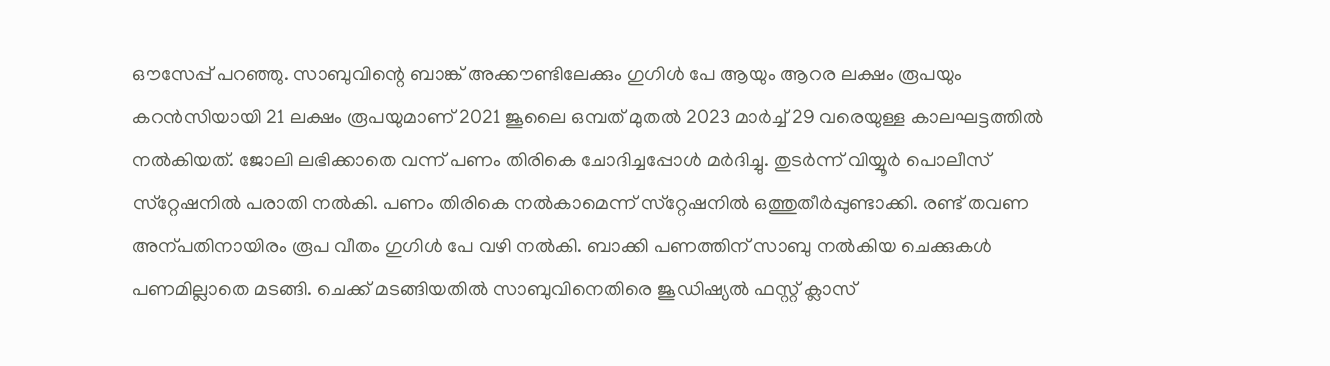ഒ‍ൗസേപ്പ്‌ പറഞ്ഞു. സാബുവിന്റെ ബാങ്ക്‌ അക്ക‍ൗണ്ടിലേക്കും ഗുഗിൾ പേ ആയും ആറര ലക്ഷം രൂപയും കറൻസിയായി 21 ലക്ഷം രൂപയുമാണ്‌ 2021 ജൂലൈ ഒമ്പത് മുതൽ 2023 മാർച്ച്‌ 29 വരെയുള്ള കാലഘട്ടത്തിൽ നൽകിയത്‌. ജോലി ലഭിക്കാതെ വന്ന്‌ പണം തിരികെ ചോദിച്ചപ്പോള്‍ മർദിച്ചു. തുടർന്ന് വിയ്യൂർ പൊലീസ്‌ സ്‌റ്റേഷനിൽ പരാതി നൽകി. പണം തിരികെ നൽകാമെന്ന്‌ സ്‌റ്റേഷനിൽ ഒത്തുതീർപ്പുണ്ടാക്കി. രണ്ട്‌ തവണ അന്പതിനായിരം രൂപ വീതം ഗുഗിൾ പേ വഴി നൽകി. ബാക്കി പണത്തിന് സാബു നൽകിയ ചെക്കുകൾ പണമില്ലാതെ മടങ്ങി. ചെക്ക്‌ മടങ്ങിയതിൽ സാബുവിനെതിരെ ജൂഡിഷ്യൽ ഫസ്റ്റ്‌ ക്ലാസ്‌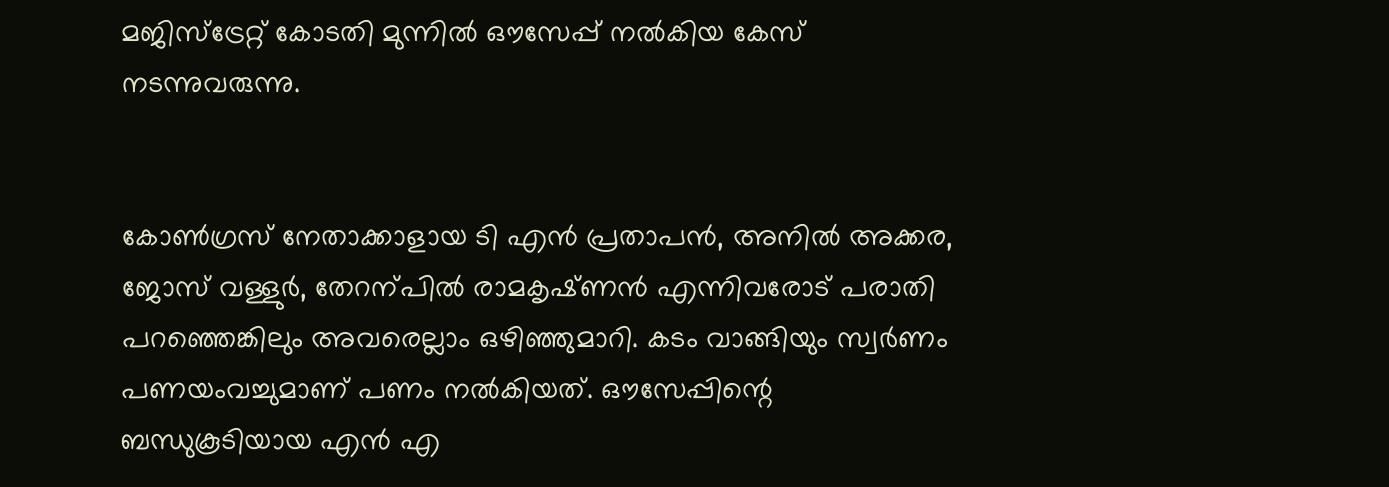മജിസ്‌ട്രേറ്റ്‌ കോടതി മുന്നിൽ ഒ‍ൗസേപ്പ്‌ നൽകിയ കേസ്‌ നടന്നുവരുന്നു.


കോൺഗ്രസ്‌ നേതാക്കാളായ ടി എൻ പ്രതാപൻ, അനിൽ അക്കര, ജോസ്‌ വള്ളുർ, തേറന്പിൽ രാമകൃഷ്‌ണൻ എന്നിവരോട്‌ പരാതി പറഞ്ഞെങ്കിലും അവരെല്ലാം ഒഴിഞ്ഞുമാറി. കടം വാങ്ങിയും സ്വർണം പണയംവച്ചുമാണ്‌ പണം നൽകിയത്‌. ഒ‍ൗസേപ്പിന്റെ ബന്ധുകൂടിയായ എൻ എ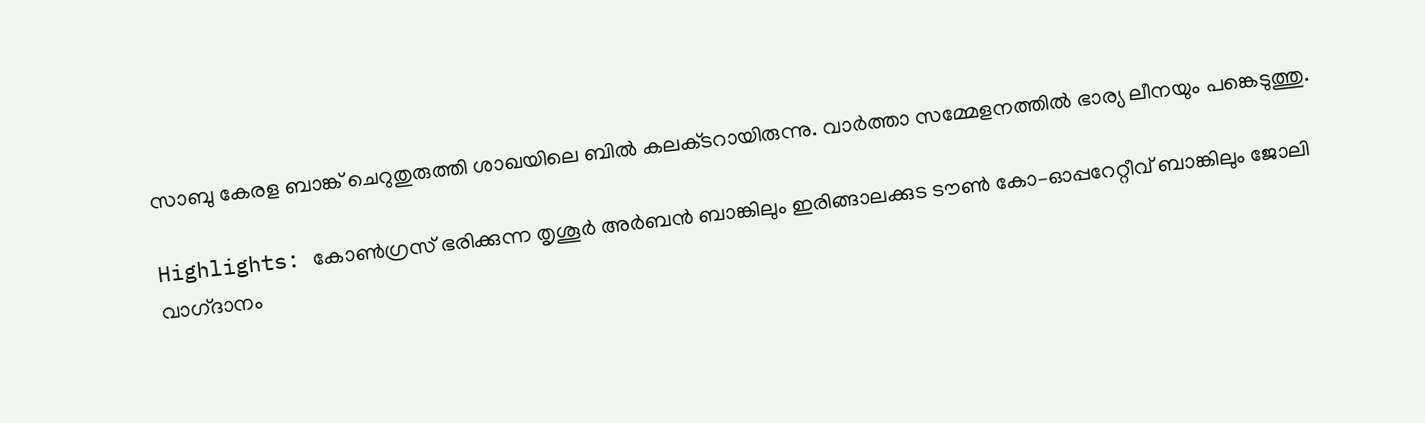സാബു കേരള ബാങ്ക്‌ ചെറുതുരുത്തി ശാഖയിലെ ബിൽ കലക്‌ടറായിരുന്നു. വാർത്താ സമ്മേളനത്തിൽ ഭാര്യ ലീനയും പങ്കെടുത്തു.

Highlights: കോൺഗ്രസ്‌ ഭരിക്കുന്ന തൃശൂർ അർബൻ ബാങ്കിലും ഇരിങ്ങാലക്കുട ട‍ൗൺ കോ–ഓപ്പറേറ്റീവ്‌ ബാങ്കിലും ജോലി വാഗ്‌ദാനം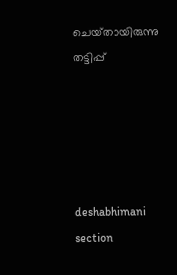ചെയ്‌തായിരുന്നു തട്ടിപ്പ്‌





deshabhimani section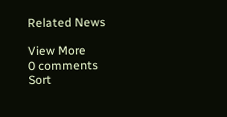Related News

View More
0 comments
Sort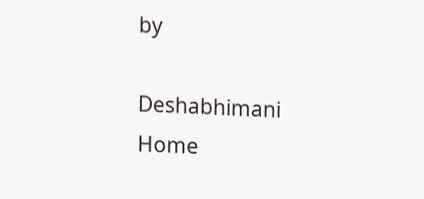by

Deshabhimani
Home